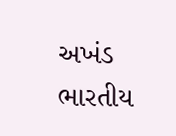અખંડ ભારતીય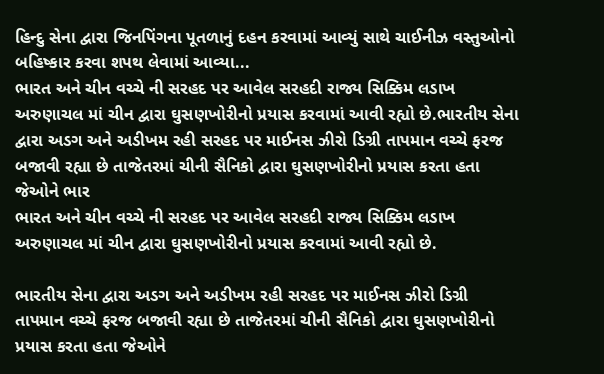હિન્દુ સેના દ્વારા જિનપિંગના પૂતળાનું દહન કરવામાં આવ્યું સાથે ચાઈનીઝ વસ્તુઓનો બહિષ્કાર કરવા શપથ લેવામાં આવ્યા...
ભારત અને ચીન વચ્ચે ની સરહદ પર આવેલ સરહદી રાજ્ય સિક્કિમ લડાખ અરુણાચલ માં ચીન દ્વારા ઘુસણખોરીનો પ્રયાસ કરવામાં આવી રહ્યો છે.ભારતીય સેના દ્વારા અડગ અને અડીખમ રહી સરહદ પર માઈનસ ઝીરો ડિગ્રી તાપમાન વચ્ચે ફરજ બજાવી રહ્યા છે તાજેતરમાં ચીની સૈનિકો દ્વારા ઘુસણખોરીનો પ્રયાસ કરતા હતા જેઓને ભાર
ભારત અને ચીન વચ્ચે ની સરહદ પર આવેલ સરહદી રાજ્ય સિક્કિમ લડાખ અરુણાચલ માં ચીન દ્વારા ઘુસણખોરીનો પ્રયાસ કરવામાં આવી રહ્યો છે.

ભારતીય સેના દ્વારા અડગ અને અડીખમ રહી સરહદ પર માઈનસ ઝીરો ડિગ્રી તાપમાન વચ્ચે ફરજ બજાવી રહ્યા છે તાજેતરમાં ચીની સૈનિકો દ્વારા ઘુસણખોરીનો પ્રયાસ કરતા હતા જેઓને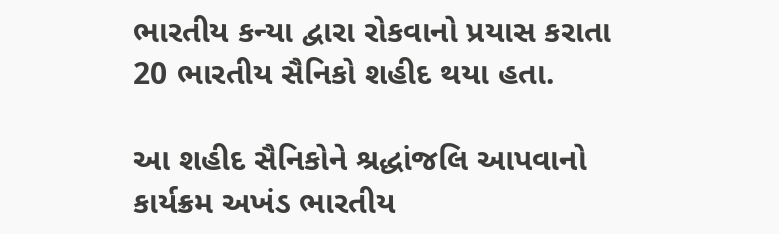ભારતીય કન્યા દ્વારા રોકવાનો પ્રયાસ કરાતા 20 ભારતીય સૈનિકો શહીદ થયા હતા.

આ શહીદ સૈનિકોને શ્રદ્ધાંજલિ આપવાનો કાર્યક્રમ અખંડ ભારતીય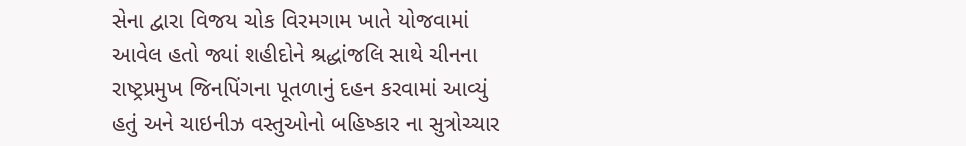સેના દ્વારા વિજય ચોક વિરમગામ ખાતે યોજવામાં આવેલ હતો જ્યાં શહીદોને શ્રદ્ધાંજલિ સાથે ચીનના રાષ્ટ્રપ્રમુખ જિનપિંગના પૂતળાનું દહન કરવામાં આવ્યું હતું અને ચાઇનીઝ વસ્તુઓનો બહિષ્કાર ના સુત્રોચ્ચાર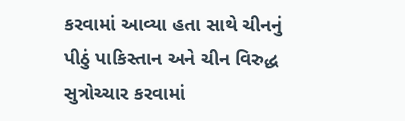કરવામાં આવ્યા હતા સાથે ચીનનું પીઠું પાકિસ્તાન અને ચીન વિરુદ્ધ સુત્રોચ્ચાર કરવામાં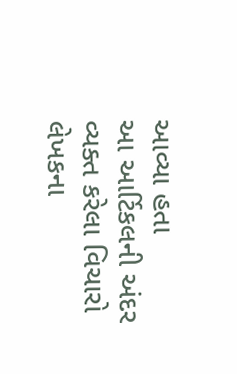આવ્યા હતા
આ આર્ટિકલની અંદર વ્યક્ત કરેલા વિચારો લેખકના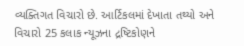વ્યક્તિગત વિચારો છે. આર્ટિકલમાં દેખાતા તથ્યો અને વિચારો 25 કલાક ન્યૂઝના દ્રષ્ટિકોણને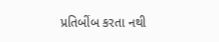પ્રતિબીંબ કરતા નથી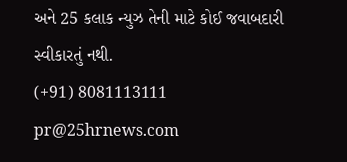અને 25 કલાક ન્યુઝ તેની માટે કોઈ જવાબદારી સ્વીકારતું નથી.
(+91) 8081113111
pr@25hrnews.com